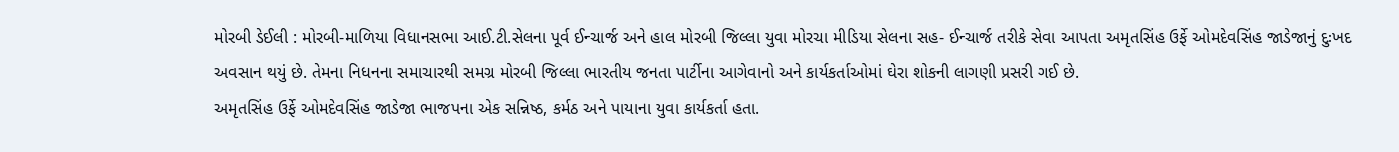મોરબી ડેઈલી : મોરબી-માળિયા વિધાનસભા આઈ.ટી.સેલના પૂર્વ ઈન્ચાર્જ અને હાલ મોરબી જિલ્લા યુવા મોરચા મીડિયા સેલના સહ- ઈન્ચાર્જ તરીકે સેવા આપતા અમૃતસિંહ ઉર્ફે ઓમદેવસિંહ જાડેજાનું દુઃખદ અવસાન થયું છે. તેમના નિધનના સમાચારથી સમગ્ર મોરબી જિલ્લા ભારતીય જનતા પાર્ટીના આગેવાનો અને કાર્યકર્તાઓમાં ઘેરા શોકની લાગણી પ્રસરી ગઈ છે.
અમૃતસિંહ ઉર્ફે ઓમદેવસિંહ જાડેજા ભાજપના એક સન્નિષ્ઠ, કર્મઠ અને પાયાના યુવા કાર્યકર્તા હતા.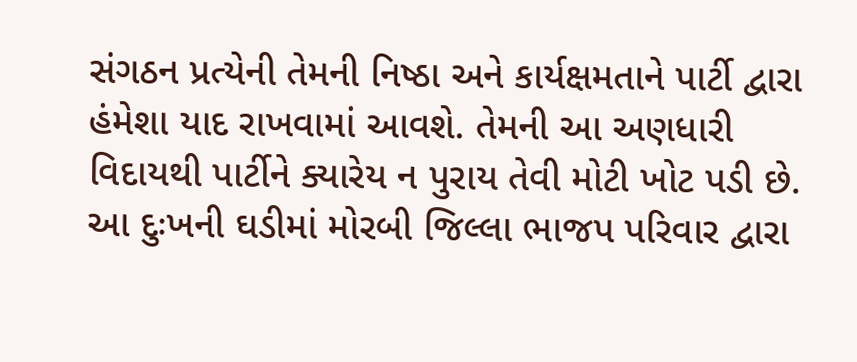સંગઠન પ્રત્યેની તેમની નિષ્ઠા અને કાર્યક્ષમતાને પાર્ટી દ્વારા હંમેશા યાદ રાખવામાં આવશે. તેમની આ અણધારી વિદાયથી પાર્ટીને ક્યારેય ન પુરાય તેવી મોટી ખોટ પડી છે.
આ દુઃખની ઘડીમાં મોરબી જિલ્લા ભાજપ પરિવાર દ્વારા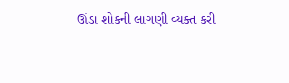ઊંડા શોકની લાગણી વ્યક્ત કરી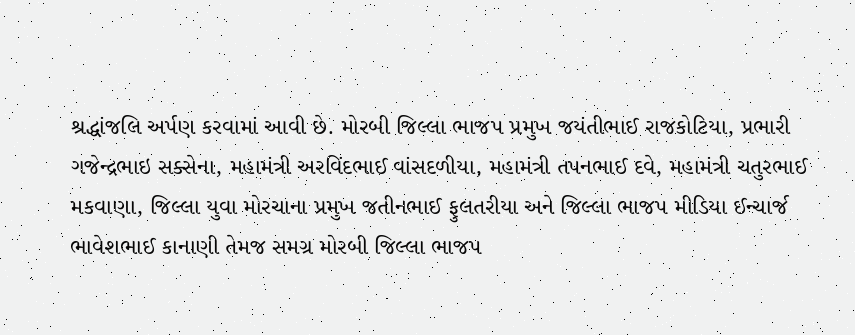શ્રદ્ધાંજલિ અર્પણ કરવામાં આવી છે. મોરબી જિલ્લા ભાજપ પ્રમુખ જયંતીભાઈ રાજકોટિયા, પ્રભારી ગજેન્દ્રભાઇ સક્સેના, મહામંત્રી અરવિંદભાઈ વાંસદળીયા, મહામંત્રી તપનભાઈ દવે, મહામંત્રી ચતુરભાઈ મકવાણા, જિલ્લા યુવા મોરચાના પ્રમુખ જતીનભાઈ ફુલતરીયા અને જિલ્લા ભાજપ મીડિયા ઈન્ચાર્જ ભાવેશભાઈ કાનાણી તેમજ સમગ્ર મોરબી જિલ્લા ભાજપ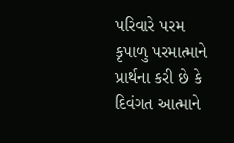પરિવારે પરમ કૃપાળુ પરમાત્માને પ્રાર્થના કરી છે કે દિવંગત આત્માને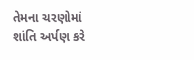તેમના ચરણોમાં શાંતિ અર્પણ કરે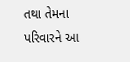તથા તેમના પરિવારને આ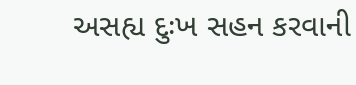અસહ્ય દુઃખ સહન કરવાની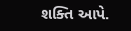શક્તિ આપે.